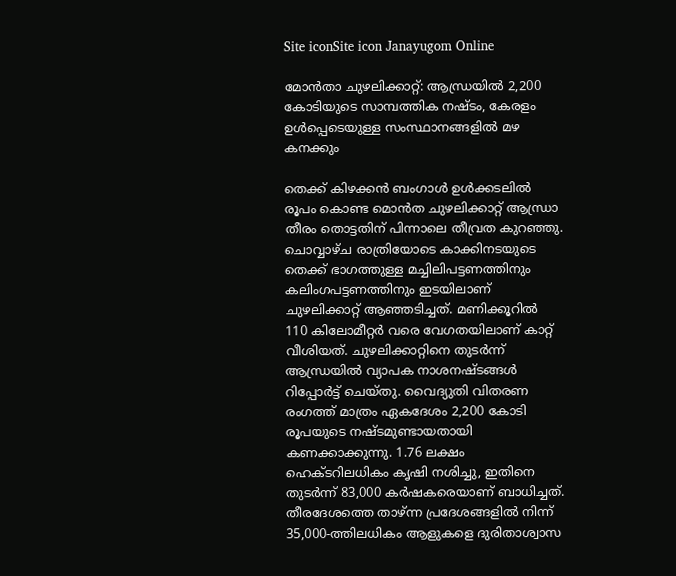Site iconSite icon Janayugom Online

മോൻതാ ചുഴലിക്കാറ്റ്: ആന്ധ്രയിൽ 2,200 കോടിയുടെ സാമ്പത്തിക നഷ്ടം, കേരളം ഉൾപ്പെടെയുള്ള സംസ്ഥാനങ്ങളിൽ മഴ കനക്കും

തെക്ക് കിഴക്കൻ ബംഗാൾ ഉൾക്കടലിൽ രൂപം കൊണ്ട മൊൻത ചുഴലിക്കാറ്റ് ആന്ധ്രാ തീരം തൊട്ടതിന് പിന്നാലെ തീവ്രത കുറഞ്ഞു. ചൊവ്വാഴ്ച രാത്രിയോടെ കാക്കിനടയുടെ തെക്ക് ഭാഗത്തുള്ള മച്ചിലിപട്ടണത്തിനും കലിംഗപട്ടണത്തിനും ഇടയിലാണ് ചുഴലിക്കാറ്റ് ആഞ്ഞടിച്ചത്. മണിക്കൂറിൽ 110 കിലോമീറ്റർ വരെ വേഗതയിലാണ് കാറ്റ് വീശിയത്. ചുഴലിക്കാറ്റിനെ തുടർന്ന് ആന്ധ്രയിൽ വ്യാപക നാശനഷ്ടങ്ങൾ റിപ്പോർട്ട് ചെയ്തു. വൈദ്യുതി വിതരണ രംഗത്ത് മാത്രം ഏകദേശം 2,200 കോടി രൂപയുടെ നഷ്ടമുണ്ടായതായി കണക്കാക്കുന്നു. 1.76 ലക്ഷം ഹെക്ടറിലധികം കൃഷി നശിച്ചു, ഇതിനെ തുടർന്ന് 83,000 കർഷകരെയാണ് ബാധിച്ചത്. തീരദേശത്തെ താഴ്ന്ന പ്രദേശങ്ങളിൽ നിന്ന് 35,000‑ത്തിലധികം ആളുകളെ ദുരിതാശ്വാസ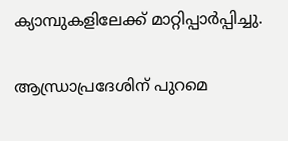ക്യാമ്പുകളിലേക്ക് മാറ്റിപ്പാർപ്പിച്ചു.

ആന്ധ്രാപ്രദേശിന് പുറമെ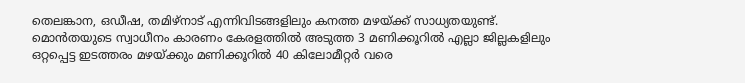തെലങ്കാന, ഒഡീഷ, തമിഴ്‌നാട് എന്നിവിടങ്ങളിലും കനത്ത മഴയ്ക്ക് സാധ്യതയുണ്ട്. മൊൻതയുടെ സ്വാധീനം കാരണം കേരളത്തിൽ അടുത്ത 3 മണിക്കൂറിൽ എല്ലാ ജില്ലകളിലും ഒറ്റപ്പെട്ട ഇടത്തരം മഴയ്ക്കും മണിക്കൂറിൽ 40 കിലോമീറ്റർ വരെ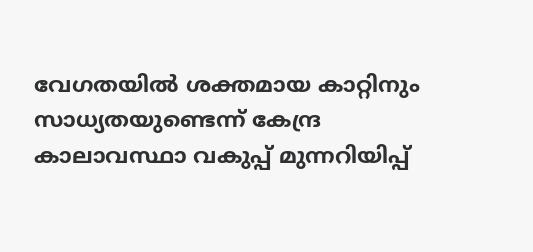വേഗതയിൽ ശക്തമായ കാറ്റിനും സാധ്യതയുണ്ടെന്ന് കേന്ദ്ര കാലാവസ്ഥാ വകുപ്പ് മുന്നറിയിപ്പ്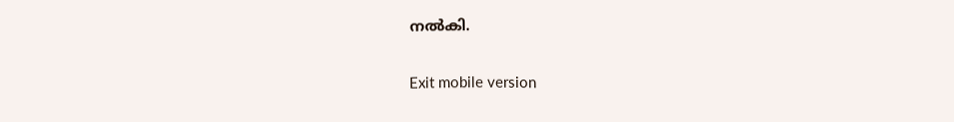നൽകി.

Exit mobile version